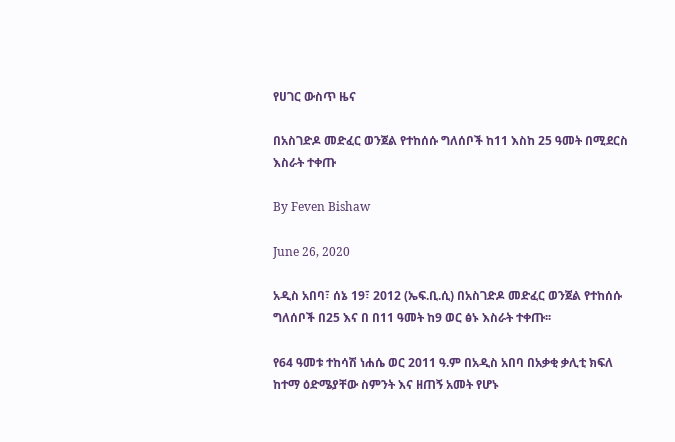የሀገር ውስጥ ዜና

በአስገድዶ መድፈር ወንጀል የተከሰሱ ግለሰቦች ከ11 እስከ 25 ዓመት በሚደርስ እስራት ተቀጡ

By Feven Bishaw

June 26, 2020

አዲስ አበባ፣ ሰኔ 19፣ 2012 (ኤፍ.ቢ.ሲ) በአስገድዶ መድፈር ወንጀል የተከሰሱ ግለሰቦች በ25 እና በ በ11 ዓመት ከ9 ወር ፅኑ እስራት ተቀጡ፡፡

የ64 ዓመቱ ተከሳሽ ነሐሴ ወር 2011 ዓ.ም በአዲስ አበባ በአቃቂ ቃሊቲ ክፍለ ከተማ ዕድሜያቸው ስምንት እና ዘጠኝ አመት የሆኑ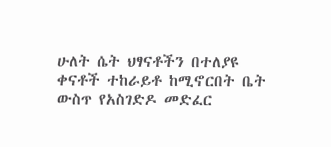ሁለት ሴት ህፃናቶችን በተለያዩ ቀናቶች ተከራይቶ ከሚኖርበት ቤት ውስጥ የአስገድዶ መድፈር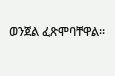ወንጀል ፈጽሞባቸዋል፡፡